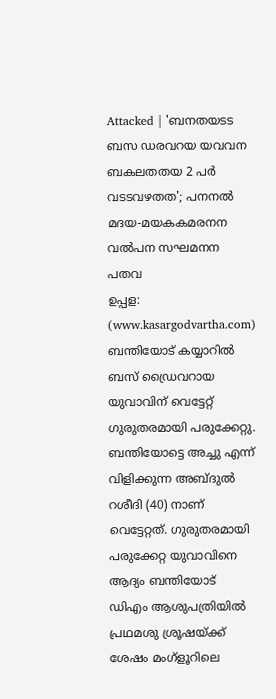Attacked | 'ബനതയടട ബസ ഡരവറയ യവവന ബകലതതയ 2 പർ വടടവഴതത'; പനനൽ മദയ-മയകകമരനന വൽപന സഘമനന പതവ
ഉപ്പള: (www.kasargodvartha.com) ബന്തിയോട് കയ്യാറിൽ ബസ് ഡ്രൈവറായ യുവാവിന് വെട്ടേറ്റ് ഗുരുതരമായി പരുക്കേറ്റു. ബന്തിയോട്ടെ അച്ചു എന്ന് വിളിക്കുന്ന അബ്ദുൽ റശീദി (40) നാണ് വെട്ടേറ്റത്. ഗുരുതരമായി പരുക്കേറ്റ യുവാവിനെ ആദ്യം ബന്തിയോട് ഡിഎം ആശുപത്രിയിൽ പ്രഥമശു ശ്രൂഷയ്ക്ക് ശേഷം മംഗ്ളൂറിലെ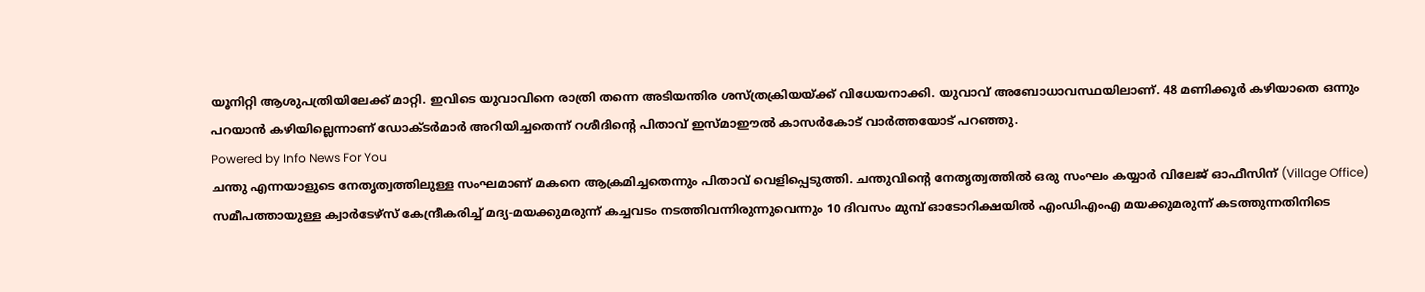യൂനിറ്റി ആശുപത്രിയിലേക്ക് മാറ്റി. ഇവിടെ യുവാവിനെ രാത്രി തന്നെ അടിയന്തിര ശസ്ത്രക്രിയയ്ക്ക് വിധേയനാക്കി. യുവാവ് അബോധാവസ്ഥയിലാണ്. 48 മണിക്കൂർ കഴിയാതെ ഒന്നും പറയാൻ കഴിയില്ലെന്നാണ് ഡോക്ടർമാർ അറിയിച്ചതെന്ന് റശീദിൻ്റെ പിതാവ് ഇസ്മാഈൽ കാസർകോട് വാർത്തയോട് പറഞ്ഞു.
Powered by Info News For You
ചന്തു എന്നയാളുടെ നേതൃത്വത്തിലുള്ള സംഘമാണ് മകനെ ആക്രമിച്ചതെന്നും പിതാവ് വെളിപ്പെടുത്തി. ചന്തുവിൻ്റെ നേതൃത്വത്തിൽ ഒരു സംഘം കയ്യാർ വിലേജ് ഓഫീസിന് (Village Office) സമീപത്തായുള്ള ക്വാർടേഴ്സ് കേന്ദ്രീകരിച്ച് മദ്യ-മയക്കുമരുന്ന് കച്ചവടം നടത്തിവന്നിരുന്നുവെന്നും 10 ദിവസം മുമ്പ് ഓടോറിക്ഷയിൽ എംഡിഎംഎ മയക്കുമരുന്ന് കടത്തുന്നതിനിടെ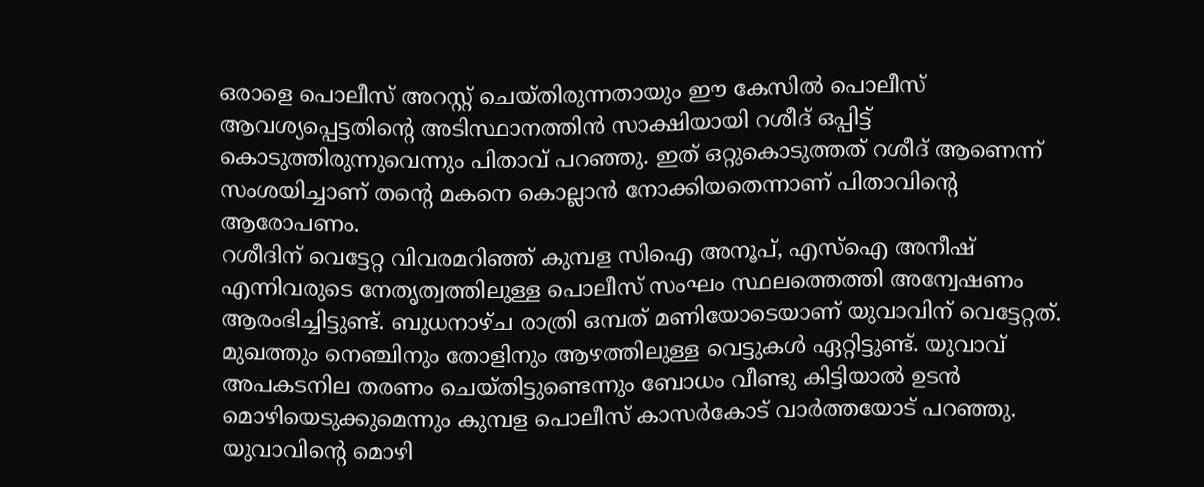ഒരാളെ പൊലീസ് അറസ്റ്റ് ചെയ്തിരുന്നതായും ഈ കേസിൽ പൊലീസ് ആവശ്യപ്പെട്ടതിൻ്റെ അടിസ്ഥാനത്തിൻ സാക്ഷിയായി റശീദ് ഒപ്പിട്ട് കൊടുത്തിരുന്നുവെന്നും പിതാവ് പറഞ്ഞു. ഇത് ഒറ്റുകൊടുത്തത് റശീദ് ആണെന്ന് സംശയിച്ചാണ് തൻ്റെ മകനെ കൊല്ലാൻ നോക്കിയതെന്നാണ് പിതാവിന്റെ ആരോപണം.
റശീദിന് വെട്ടേറ്റ വിവരമറിഞ്ഞ് കുമ്പള സിഐ അനൂപ്, എസ്ഐ അനീഷ് എന്നിവരുടെ നേതൃത്വത്തിലുള്ള പൊലീസ് സംഘം സ്ഥലത്തെത്തി അന്വേഷണം ആരംഭിച്ചിട്ടുണ്ട്. ബുധനാഴ്ച രാത്രി ഒമ്പത് മണിയോടെയാണ് യുവാവിന് വെട്ടേറ്റത്. മുഖത്തും നെഞ്ചിനും തോളിനും ആഴത്തിലുള്ള വെട്ടുകൾ ഏറ്റിട്ടുണ്ട്. യുവാവ് അപകടനില തരണം ചെയ്തിട്ടുണ്ടെന്നും ബോധം വീണ്ടു കിട്ടിയാൽ ഉടൻ മൊഴിയെടുക്കുമെന്നും കുമ്പള പൊലീസ് കാസർകോട് വാർത്തയോട് പറഞ്ഞു. യുവാവിൻ്റെ മൊഴി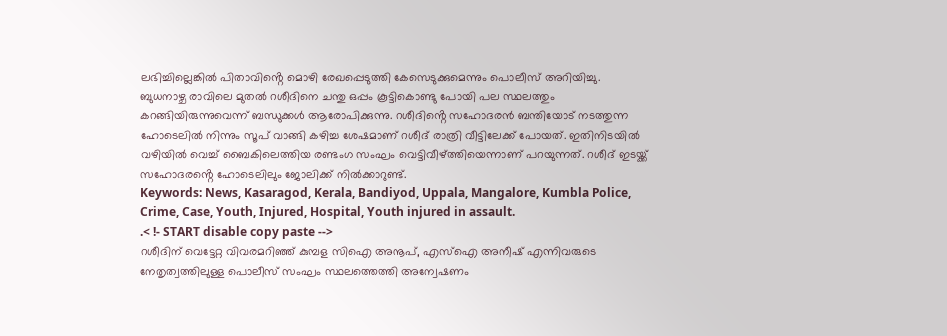ലഭിച്ചില്ലെങ്കിൽ പിതാവിൻ്റെ മൊഴി രേഖപ്പെടുത്തി കേസെടുക്കുമെന്നും പൊലീസ് അറിയിച്ചു.
ബുധനാഴ്ച രാവിലെ മുതൽ റശീദിനെ ചന്തു ഒപ്പം കൂട്ടികൊണ്ടു പോയി പല സ്ഥലത്തും കറങ്ങിയിരുന്നുവെന്ന് ബന്ധുക്കൾ ആരോപിക്കുന്നു. റശീദിൻ്റെ സഹോദരൻ ബന്തിയോട് നടത്തുന്ന ഹോടെലിൽ നിന്നും സൂപ് വാങ്ങി കഴിച്ച ശേഷമാണ് റശീദ് രാത്രി വീട്ടിലേക്ക് പോയത്. ഇതിനിടയിൽ വഴിയിൽ വെച്ച് ബൈകിലെത്തിയ രണ്ടംഗ സംഘം വെട്ടിവീഴ്ത്തിയെന്നാണ് പറയുന്നത്. റശീദ് ഇടയ്ക്ക് സഹോദരൻ്റെ ഹോടെലിലും ജോലിക്ക് നിൽക്കാറുണ്ട്.
Keywords: News, Kasaragod, Kerala, Bandiyod, Uppala, Mangalore, Kumbla Police, Crime, Case, Youth, Injured, Hospital, Youth injured in assault.
.< !- START disable copy paste -->
റശീദിന് വെട്ടേറ്റ വിവരമറിഞ്ഞ് കുമ്പള സിഐ അനൂപ്, എസ്ഐ അനീഷ് എന്നിവരുടെ നേതൃത്വത്തിലുള്ള പൊലീസ് സംഘം സ്ഥലത്തെത്തി അന്വേഷണം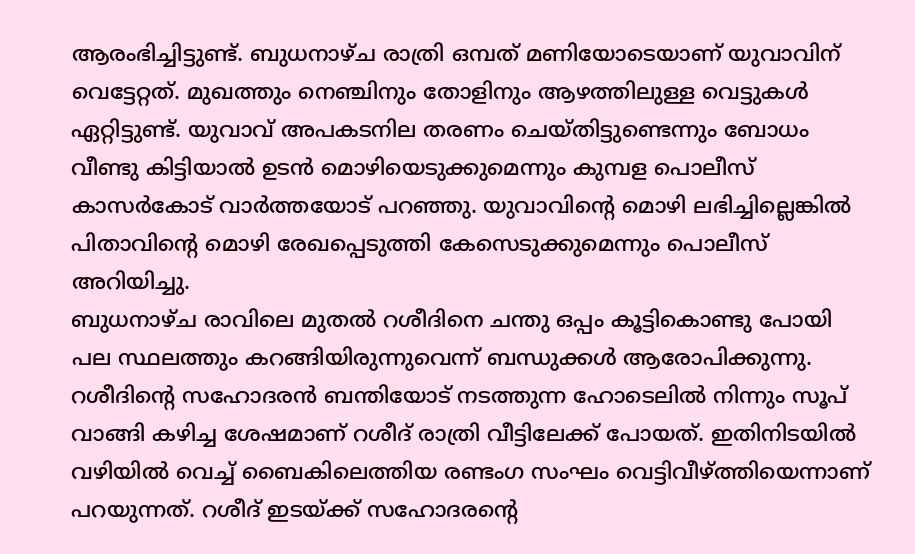ആരംഭിച്ചിട്ടുണ്ട്. ബുധനാഴ്ച രാത്രി ഒമ്പത് മണിയോടെയാണ് യുവാവിന് വെട്ടേറ്റത്. മുഖത്തും നെഞ്ചിനും തോളിനും ആഴത്തിലുള്ള വെട്ടുകൾ ഏറ്റിട്ടുണ്ട്. യുവാവ് അപകടനില തരണം ചെയ്തിട്ടുണ്ടെന്നും ബോധം വീണ്ടു കിട്ടിയാൽ ഉടൻ മൊഴിയെടുക്കുമെന്നും കുമ്പള പൊലീസ് കാസർകോട് വാർത്തയോട് പറഞ്ഞു. യുവാവിൻ്റെ മൊഴി ലഭിച്ചില്ലെങ്കിൽ പിതാവിൻ്റെ മൊഴി രേഖപ്പെടുത്തി കേസെടുക്കുമെന്നും പൊലീസ് അറിയിച്ചു.
ബുധനാഴ്ച രാവിലെ മുതൽ റശീദിനെ ചന്തു ഒപ്പം കൂട്ടികൊണ്ടു പോയി പല സ്ഥലത്തും കറങ്ങിയിരുന്നുവെന്ന് ബന്ധുക്കൾ ആരോപിക്കുന്നു. റശീദിൻ്റെ സഹോദരൻ ബന്തിയോട് നടത്തുന്ന ഹോടെലിൽ നിന്നും സൂപ് വാങ്ങി കഴിച്ച ശേഷമാണ് റശീദ് രാത്രി വീട്ടിലേക്ക് പോയത്. ഇതിനിടയിൽ വഴിയിൽ വെച്ച് ബൈകിലെത്തിയ രണ്ടംഗ സംഘം വെട്ടിവീഴ്ത്തിയെന്നാണ് പറയുന്നത്. റശീദ് ഇടയ്ക്ക് സഹോദരൻ്റെ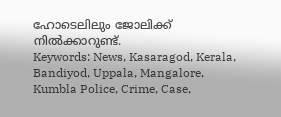ഹോടെലിലും ജോലിക്ക് നിൽക്കാറുണ്ട്.
Keywords: News, Kasaragod, Kerala, Bandiyod, Uppala, Mangalore, Kumbla Police, Crime, Case,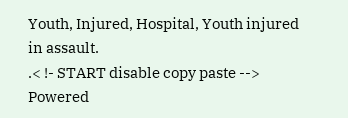Youth, Injured, Hospital, Youth injured in assault.
.< !- START disable copy paste -->
Powered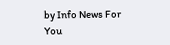by Info News For You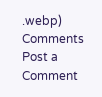.webp)
Comments
Post a Comment